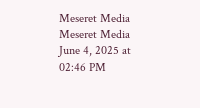Meseret Media
Meseret Media
June 4, 2025 at 02:46 PM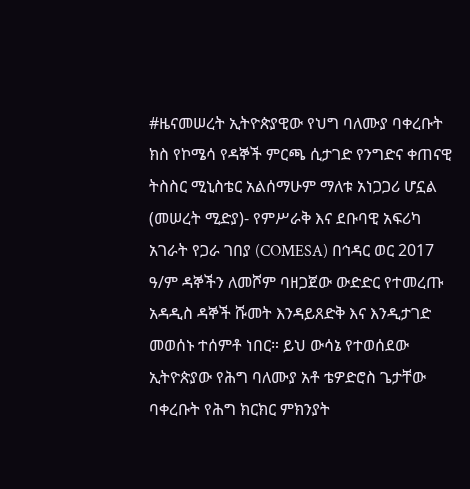#ዜናመሠረት ኢትዮጵያዊው የህግ ባለሙያ ባቀረቡት ክስ የኮሜሳ የዳኞች ምርጫ ሲታገድ የንግድና ቀጠናዊ ትስስር ሚኒስቴር አልሰማሁም ማለቱ አነጋጋሪ ሆኗል (መሠረት ሚድያ)- የምሥራቅ እና ደቡባዊ አፍሪካ አገራት የጋራ ገበያ (COMESA) በኅዳር ወር 2017 ዓ/ም ዳኞችን ለመሾም ባዘጋጀው ውድድር የተመረጡ አዳዲስ ዳኞች ሹመት እንዳይጸድቅ እና እንዲታገድ መወሰኑ ተሰምቶ ነበር። ይህ ውሳኔ የተወሰደው ኢትዮጵያው የሕግ ባለሙያ አቶ ቴዎድሮስ ጌታቸው ባቀረቡት የሕግ ክርክር ምክንያት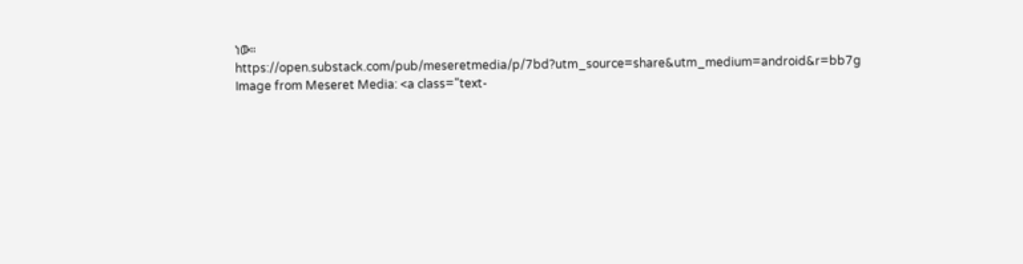ነው። https://open.substack.com/pub/meseretmedia/p/7bd?utm_source=share&utm_medium=android&r=bb7g
Image from Meseret Media: <a class="text-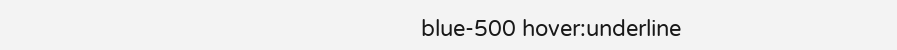blue-500 hover:underline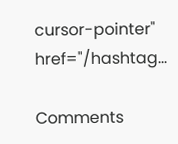cursor-pointer" href="/hashtag...

Comments